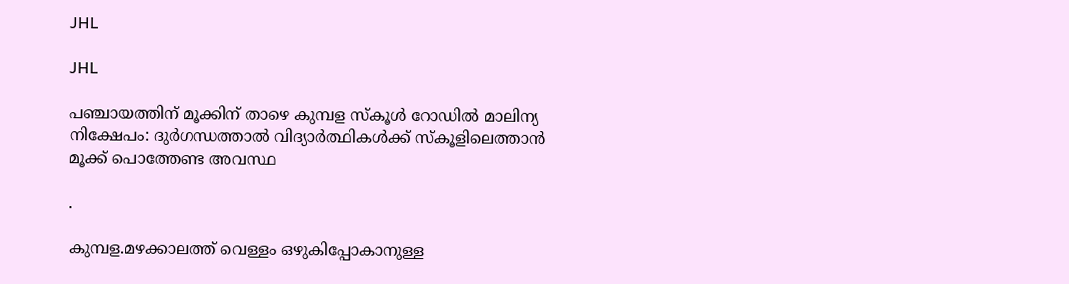JHL

JHL

പഞ്ചായത്തിന് മൂക്കിന് താഴെ കുമ്പള സ്കൂൾ റോഡിൽ മാലിന്യ നിക്ഷേപം: ദുർഗന്ധത്താൽ വിദ്യാർത്ഥികൾക്ക് സ്കൂളിലെത്താൻ മൂക്ക് പൊത്തേണ്ട അവസ്ഥ

.

കുമ്പള.മഴക്കാലത്ത് വെള്ളം ഒഴുകിപ്പോകാനുള്ള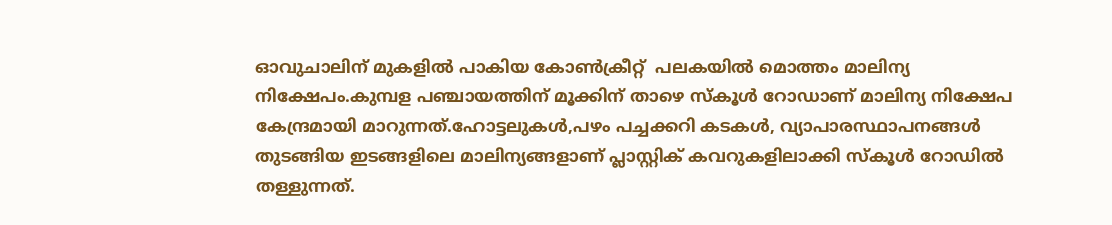ഓവുചാലിന് മുകളിൽ പാകിയ കോൺക്രീറ്റ്  പലകയിൽ മൊത്തം മാലിന്യ നിക്ഷേപം.കുമ്പള പഞ്ചായത്തിന് മൂക്കിന് താഴെ സ്കൂൾ റോഡാണ് മാലിന്യ നിക്ഷേപ കേന്ദ്രമായി മാറുന്നത്.ഹോട്ടലുകൾ,പഴം പച്ചക്കറി കടകൾ, വ്യാപാരസ്ഥാപനങ്ങൾ തുടങ്ങിയ ഇടങ്ങളിലെ മാലിന്യങ്ങളാണ് പ്ലാസ്റ്റിക് കവറുകളിലാക്കി സ്കൂൾ റോഡിൽ തള്ളുന്നത്.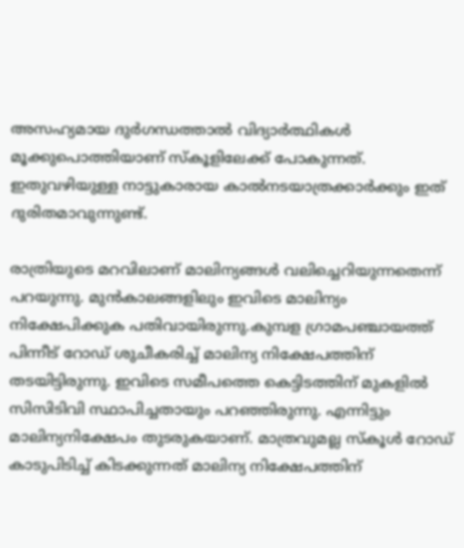അസഹ്യമായ ദുർഗന്ധത്താൽ വിദ്യാർത്ഥികൾ മൂക്കുപൊത്തിയാണ് സ്കൂളിലേക്ക് പോകുന്നത്. ഇതുവഴിയുള്ള നാട്ടുകാരായ കാൽനടയാത്രക്കാർക്കും ഇത് ദുരിതമാവുന്നുണ്ട്.

രാത്രിയുടെ മറവിലാണ് മാലിന്യങ്ങൾ വലിച്ചെറിയുന്നതെന്ന് പറയുന്നു. മുൻകാലങ്ങളിലും ഇവിടെ മാലിന്യം നിക്ഷേപിക്കുക പതിവായിരുന്നു.കുമ്പള ഗ്രാമപഞ്ചായത്ത് പിന്നീട് റോഡ് ശുചീകരിച്ച് മാലിന്യ നിക്ഷേപത്തിന് തടയിട്ടിരുന്നു. ഇവിടെ സമീപത്തെ കെട്ടിടത്തിന് മുകളിൽ സിസിടിവി സ്ഥാപിച്ചതായും പറഞ്ഞിരുന്നു. എന്നിട്ടും മാലിന്യനിക്ഷേപം തുടരുകയാണ്. മാത്രവുമല്ല സ്കൂൾ റോഡ് കാടുപിടിച്ച് കിടക്കുന്നത് മാലിന്യ നിക്ഷേപത്തിന്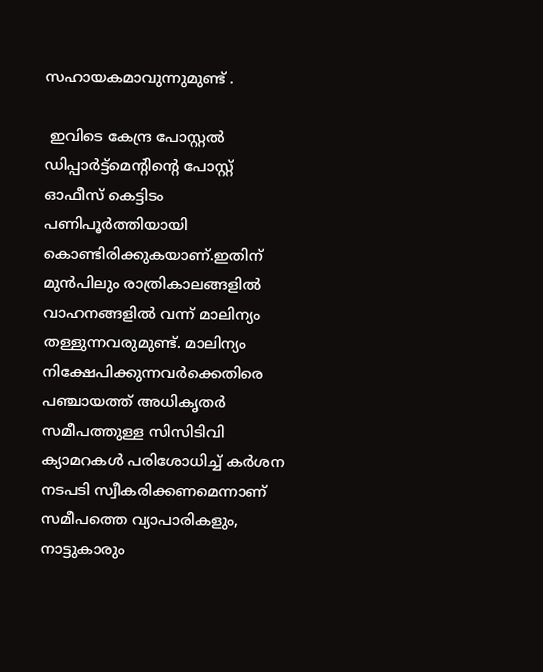സഹായകമാവുന്നുമുണ്ട് .

 ഇവിടെ കേന്ദ്ര പോസ്റ്റൽ ഡിപ്പാർട്ട്മെന്റിന്റെ പോസ്റ്റ് ഓഫീസ് കെട്ടിടം പണിപൂർത്തിയായി കൊണ്ടിരിക്കുകയാണ്.ഇതിന് മുൻപിലും രാത്രികാലങ്ങളിൽ വാഹനങ്ങളിൽ വന്ന് മാലിന്യം തള്ളുന്നവരുമുണ്ട്. മാലിന്യം നിക്ഷേപിക്കുന്നവർക്കെതിരെ പഞ്ചായത്ത് അധികൃതർ സമീപത്തുള്ള സിസിടിവി ക്യാമറകൾ പരിശോധിച്ച് കർശന നടപടി സ്വീകരിക്കണമെന്നാണ് സമീപത്തെ വ്യാപാരികളും, നാട്ടുകാരും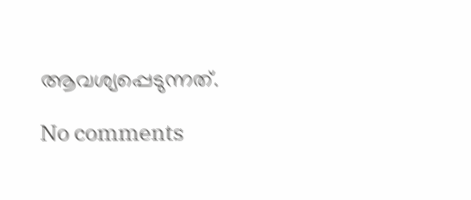ആവശ്യപ്പെടുന്നത്.

No comments